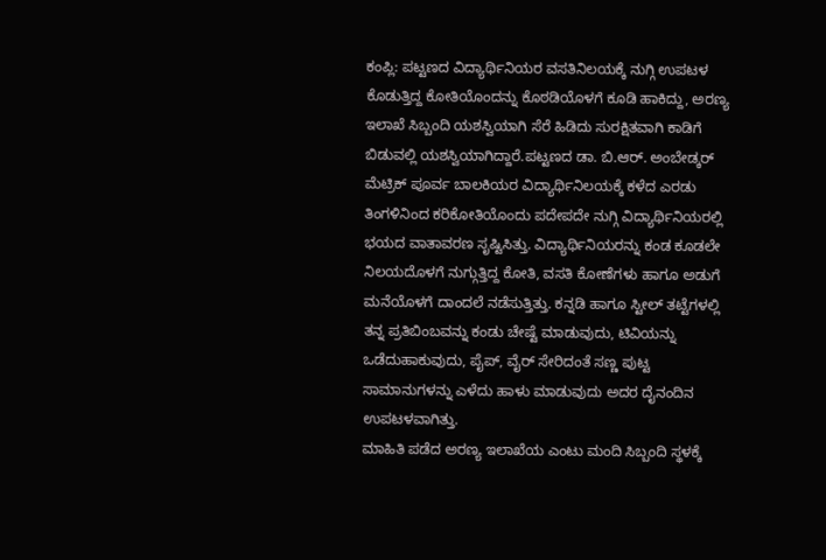ಕಂಪ್ಲಿ: ಪಟ್ಟಣದ ವಿದ್ಯಾರ್ಥಿನಿಯರ ವಸತಿನಿಲಯಕ್ಕೆ ನುಗ್ಗಿ ಉಪಟಳ ಕೊಡುತ್ತಿದ್ದ ಕೋತಿಯೊಂದನ್ನು ಕೊಠಡಿಯೊಳಗೆ ಕೂಡಿ ಹಾಕಿದ್ದು, ಅರಣ್ಯ ಇಲಾಖೆ ಸಿಬ್ಬಂದಿ ಯಶಸ್ವಿಯಾಗಿ ಸೆರೆ ಹಿಡಿದು ಸುರಕ್ಷಿತವಾಗಿ ಕಾಡಿಗೆ ಬಿಡುವಲ್ಲಿ ಯಶಸ್ವಿಯಾಗಿದ್ದಾರೆ.ಪಟ್ಟಣದ ಡಾ. ಬಿ.ಆರ್. ಅಂಬೇಡ್ಕರ್ ಮೆಟ್ರಿಕ್ ಪೂರ್ವ ಬಾಲಕಿಯರ ವಿದ್ಯಾರ್ಥಿನಿಲಯಕ್ಕೆ ಕಳೆದ ಎರಡು ತಿಂಗಳಿನಿಂದ ಕರಿಕೋತಿಯೊಂದು ಪದೇಪದೇ ನುಗ್ಗಿ ವಿದ್ಯಾರ್ಥಿನಿಯರಲ್ಲಿ ಭಯದ ವಾತಾವರಣ ಸೃಷ್ಟಿಸಿತ್ತು. ವಿದ್ಯಾರ್ಥಿನಿಯರನ್ನು ಕಂಡ ಕೂಡಲೇ ನಿಲಯದೊಳಗೆ ನುಗ್ಗುತ್ತಿದ್ದ ಕೋತಿ, ವಸತಿ ಕೋಣೆಗಳು ಹಾಗೂ ಅಡುಗೆ ಮನೆಯೊಳಗೆ ದಾಂದಲೆ ನಡೆಸುತ್ತಿತ್ತು. ಕನ್ನಡಿ ಹಾಗೂ ಸ್ಟೀಲ್ ತಟ್ಟೆಗಳಲ್ಲಿ ತನ್ನ ಪ್ರತಿಬಿಂಬವನ್ನು ಕಂಡು ಚೇಷ್ಟೆ ಮಾಡುವುದು, ಟಿವಿಯನ್ನು ಒಡೆದುಹಾಕುವುದು, ಪೈಪ್, ವೈರ್ ಸೇರಿದಂತೆ ಸಣ್ಣ ಪುಟ್ಟ ಸಾಮಾನುಗಳನ್ನು ಎಳೆದು ಹಾಳು ಮಾಡುವುದು ಅದರ ದೈನಂದಿನ ಉಪಟಳವಾಗಿತ್ತು.
ಮಾಹಿತಿ ಪಡೆದ ಅರಣ್ಯ ಇಲಾಖೆಯ ಎಂಟು ಮಂದಿ ಸಿಬ್ಬಂದಿ ಸ್ಥಳಕ್ಕೆ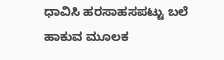ಧಾವಿಸಿ ಹರಸಾಹಸಪಟ್ಟು ಬಲೆ ಹಾಕುವ ಮೂಲಕ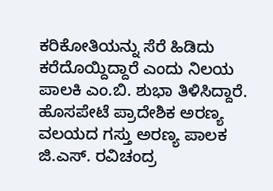ಕರಿಕೋತಿಯನ್ನು ಸೆರೆ ಹಿಡಿದು ಕರೆದೊಯ್ದಿದ್ದಾರೆ ಎಂದು ನಿಲಯ ಪಾಲಕಿ ಎಂ.ಬಿ. ಶುಭಾ ತಿಳಿಸಿದ್ದಾರೆ.
ಹೊಸಪೇಟೆ ಪ್ರಾದೇಶಿಕ ಅರಣ್ಯ ವಲಯದ ಗಸ್ತು ಅರಣ್ಯ ಪಾಲಕ ಜಿ.ಎಸ್. ರವಿಚಂದ್ರ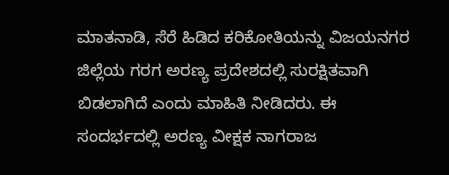ಮಾತನಾಡಿ, ಸೆರೆ ಹಿಡಿದ ಕರಿಕೋತಿಯನ್ನು ವಿಜಯನಗರ ಜಿಲ್ಲೆಯ ಗರಗ ಅರಣ್ಯ ಪ್ರದೇಶದಲ್ಲಿ ಸುರಕ್ಷಿತವಾಗಿ ಬಿಡಲಾಗಿದೆ ಎಂದು ಮಾಹಿತಿ ನೀಡಿದರು. ಈ ಸಂದರ್ಭದಲ್ಲಿ ಅರಣ್ಯ ವೀಕ್ಷಕ ನಾಗರಾಜ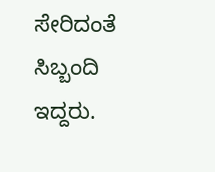ಸೇರಿದಂತೆ ಸಿಬ್ಬಂದಿ ಇದ್ದರು.